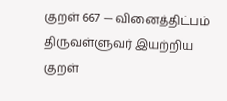குறள் 667 — வினைத்திட்பம்
திருவள்ளுவர் இயற்றிய குறள்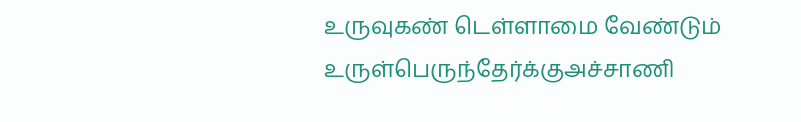உருவுகண் டெள்ளாமை வேண்டும் உருள்பெருந்தேர்க்குஅச்சாணி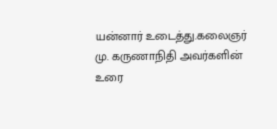யன்னார் உடைத்து.கலைஞர் மு. கருணாநிதி அவர்களின் உரை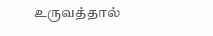உருவத்தால்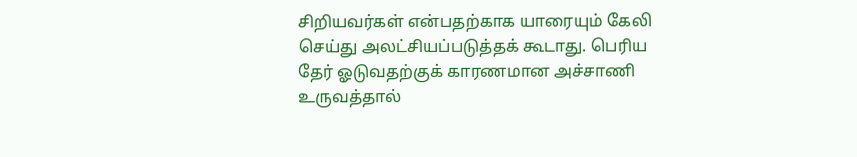சிறியவர்கள் என்பதற்காக யாரையும் கேலி செய்து அலட்சியப்படுத்தக் கூடாது. பெரிய தேர் ஓடுவதற்குக் காரணமான அச்சாணி உருவத்தால்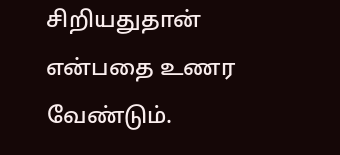சிறியதுதான் என்பதை உணர வேண்டும்.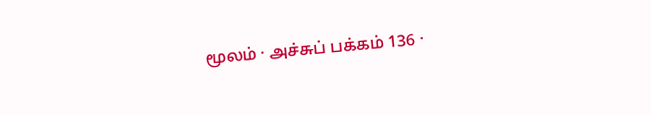மூலம் · அச்சுப் பக்கம் 136 ·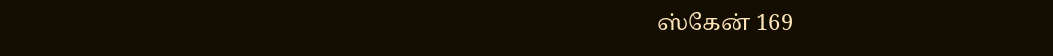ஸ்கேன் 169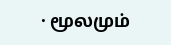· மூலமும்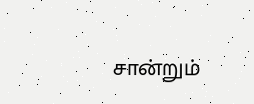சான்றும்